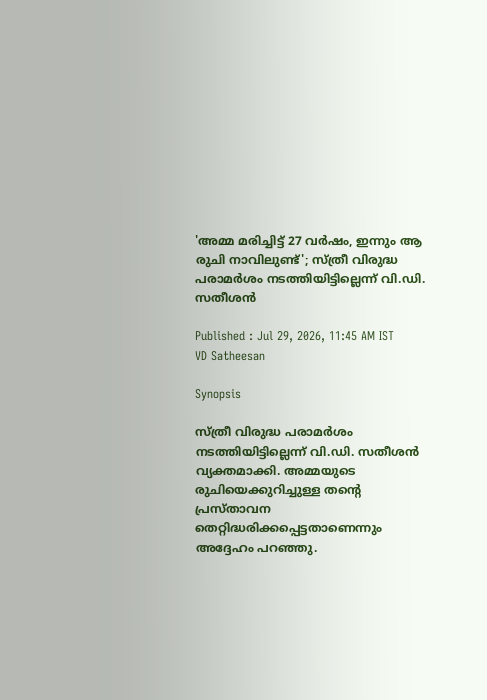'അമ്മ മരിച്ചിട്ട് 27 വര്‍ഷം, ഇന്നും ആ രുചി നാവിലുണ്ട്'; സ്ത്രീ വിരുദ്ധ പരാമര്‍ശം നടത്തിയിട്ടില്ലെന്ന് വി.ഡി. സതീശന്‍

Published : Jul 29, 2026, 11:45 AM IST
VD Satheesan

Synopsis

സ്ത്രീ വിരുദ്ധ പരാമർശം നടത്തിയിട്ടില്ലെന്ന് വി.ഡി. സതീശൻ വ്യക്തമാക്കി. അമ്മയുടെ രുചിയെക്കുറിച്ചുള്ള തന്റെ പ്രസ്താവന തെറ്റിദ്ധരിക്കപ്പെട്ടതാണെന്നും അദ്ദേഹം പറഞ്ഞു.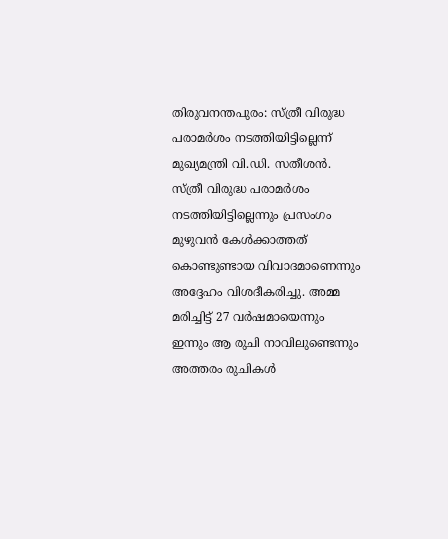തിരുവനന്തപുരം: സ്ത്രീ വിരുദ്ധ പരാമർശം നടത്തിയിട്ടില്ലെന്ന് മുഖ്യമന്ത്രി വി.ഡി. സതീശൻ. സ്ത്രീ വിരുദ്ധ പരാമർശം നടത്തിയിട്ടില്ലെന്നും പ്രസംഗം മുഴുവൻ കേൾക്കാത്തത് കൊണ്ടുണ്ടായ വിവാദമാണെന്നും അദ്ദേഹം വിശദീകരിച്ചു. അമ്മ മരിച്ചിട്ട് 27 വർഷമായെന്നും ഇന്നും ആ രുചി നാവിലുണ്ടെന്നും അത്തരം രുചികൾ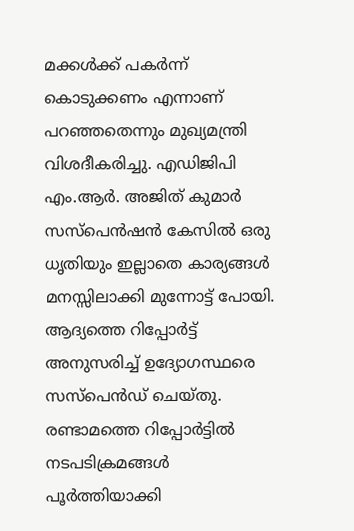മക്കൾക്ക് പകർന്ന് കൊടുക്കണം എന്നാണ് പറഞ്ഞതെന്നും മുഖ്യമന്ത്രി വിശദീകരിച്ചു. എഡിജിപി എം.ആർ. അജിത് കുമാർ സസ്പെൻഷൻ കേസിൽ ഒരു ധൃതിയും ഇല്ലാതെ കാര്യങ്ങൾ മനസ്സിലാക്കി മുന്നോട്ട് പോയി. ആദ്യത്തെ റിപ്പോർട്ട് അനുസരിച്ച് ഉദ്യോഗസ്ഥരെ സസ്പെൻഡ് ചെയ്തു. രണ്ടാമത്തെ റിപ്പോർട്ടിൽ നടപടിക്രമങ്ങൾ പൂർത്തിയാക്കി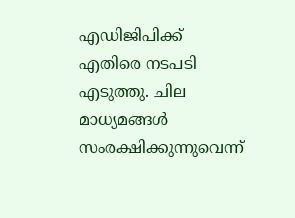എഡിജിപിക്ക് എതിരെ നടപടി എടുത്തു. ചില മാധ്യമങ്ങൾ സംരക്ഷിക്കുന്നുവെന്ന്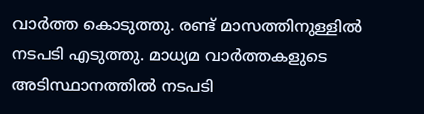വാർത്ത കൊടുത്തു. രണ്ട് മാസത്തിനുള്ളിൽ നടപടി എടുത്തു. മാധ്യമ വാർത്തകളുടെ അടിസ്ഥാനത്തിൽ നടപടി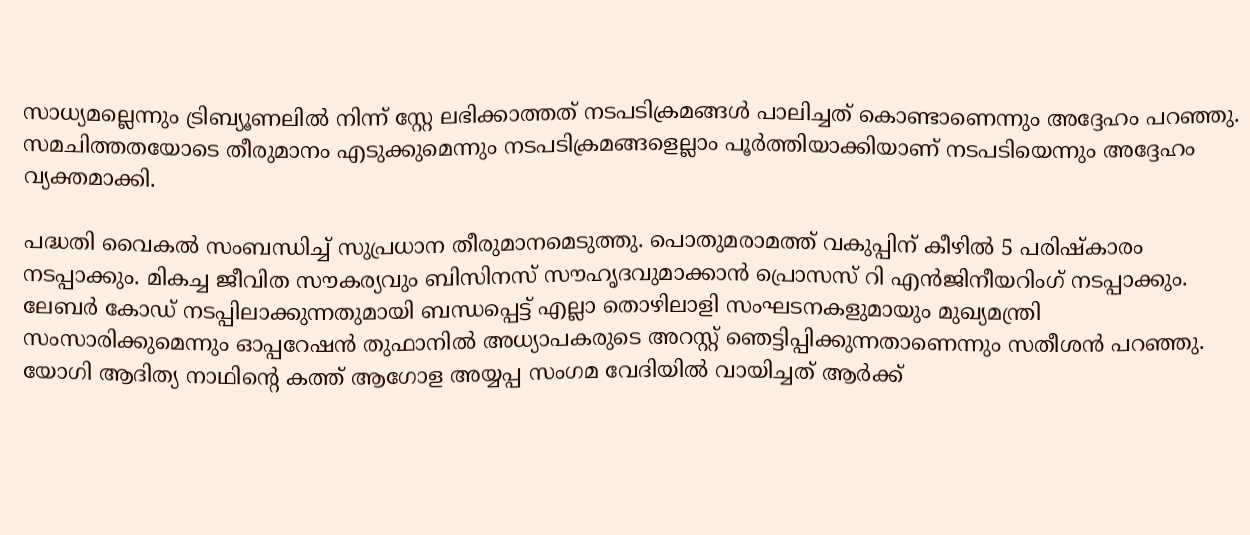സാധ്യമല്ലെന്നും ട്രിബ്യൂണലിൽ നിന്ന് സ്റ്റേ ലഭിക്കാത്തത് നടപടിക്രമങ്ങൾ പാലിച്ചത് കൊണ്ടാണെന്നും അദ്ദേഹം പറഞ്ഞു. സമചിത്തതയോടെ തീരുമാനം എടുക്കുമെന്നും നടപടിക്രമങ്ങളെല്ലാം പൂർത്തിയാക്കിയാണ് നടപടിയെന്നും അദ്ദേഹം വ്യക്തമാക്കി.

പദ്ധതി വൈകൽ സംബന്ധിച്ച് സുപ്രധാന തീരുമാനമെടുത്തു. പൊതുമരാമത്ത് വകുപ്പിന് കീഴിൽ 5 പരിഷ്കാരം ന‌ടപ്പാക്കും. മികച്ച ജീവിത സൗകര്യവും ബിസിനസ് സൗഹൃദവുമാക്കാൻ പ്രൊസസ് റി എൻജിനീയറിംഗ് നടപ്പാക്കും. ലേബർ കോഡ് നടപ്പിലാക്കുന്നതുമായി ബന്ധപ്പെട്ട് എല്ലാ തൊഴിലാളി സംഘടനകളുമായും മുഖ്യമന്ത്രി സംസാരിക്കുമെന്നും ഓപ്പറേഷൻ തുഫാനിൽ അധ്യാപകരുടെ അറസ്റ്റ് ഞെട്ടിപ്പിക്കുന്നതാണെന്നും സതീശൻ പറഞ്ഞു. യോഗി ആദിത്യ നാഥിന്റെ കത്ത് ആഗോള അയ്യപ്പ സംഗമ വേദിയിൽ വായിച്ചത് ആർക്ക്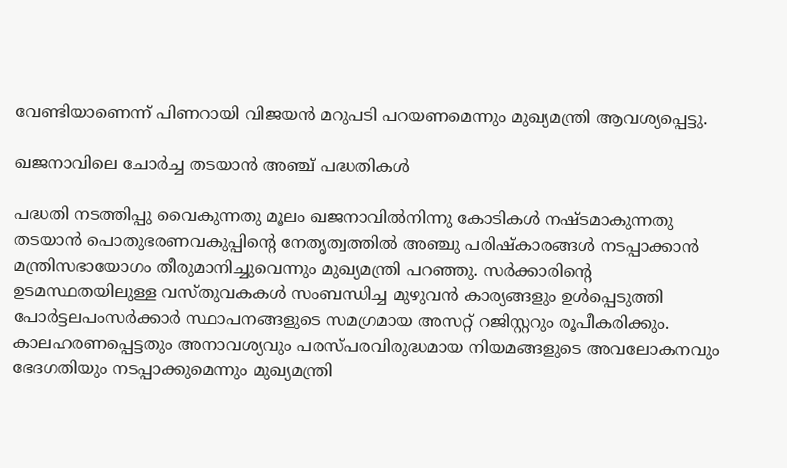വേണ്ടിയാണെന്ന് പിണറായി വിജയൻ മറുപടി പറയണമെന്നും മുഖ്യമന്ത്രി ആവശ്യപ്പെട്ടു.

ഖജനാവിലെ ചോർച്ച തടയാൻ അഞ്ച് പദ്ധതികൾ

പദ്ധതി നടത്തിപ്പു വൈകുന്നതു മൂലം ഖജനാവില്‍നിന്നു കോടികള്‍ നഷ്ടമാകുന്നതു തടയാന്‍ പൊതുഭരണവകുപ്പിന്റെ നേതൃത്വത്തില്‍ അഞ്ചു പരിഷ്‌കാരങ്ങള്‍ നടപ്പാക്കാന്‍ മന്ത്രിസഭായോഗം തീരുമാനിച്ചുവെന്നും മുഖ്യമന്ത്രി പറഞ്ഞു. സര്‍ക്കാരിന്റെ ഉടമസ്ഥതയിലുള്ള വസ്തുവകകള്‍ സംബന്ധിച്ച മുഴുവന്‍ കാര്യങ്ങളും ഉള്‍പ്പെടുത്തി പോര്‍ട്ടലപംസര്‍ക്കാര്‍ സ്ഥാപനങ്ങളുടെ സമഗ്രമായ അസറ്റ് റജിസ്റ്ററും രൂപീകരിക്കും. കാലഹരണപ്പെട്ടതും അനാവശ്യവും പരസ്പരവിരുദ്ധമായ നിയമങ്ങളുടെ അവലോകനവും ഭേദഗതിയും നടപ്പാക്കുമെന്നും മുഖ്യമന്ത്രി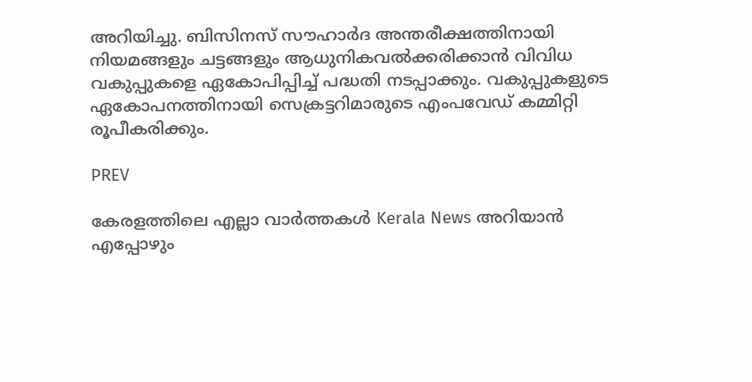അറിയിച്ചു. ബിസിനസ് സൗഹാർദ അന്തരീക്ഷത്തിനായി നിയമങ്ങളും ചട്ടങ്ങളും ആധുനികവല്‍ക്കരിക്കാന്‍ വിവിധ വകുപ്പുകളെ ഏകോപിപ്പിച്ച് പദ്ധതി നടപ്പാക്കും. വകുപ്പുകളുടെ ഏകോപനത്തിനായി സെക്രട്ടറിമാരുടെ എംപവേഡ് കമ്മിറ്റി രൂപീകരിക്കും.

PREV

കേരളത്തിലെ എല്ലാ വാർത്തകൾ Kerala News അറിയാൻ  എപ്പോഴും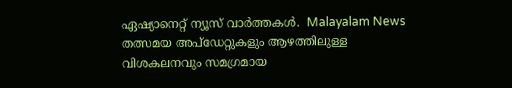ഏഷ്യാനെറ്റ് ന്യൂസ് വാർത്തകൾ.  Malayalam News   തത്സമയ അപ്‌ഡേറ്റുകളും ആഴത്തിലുള്ള വിശകലനവും സമഗ്രമായ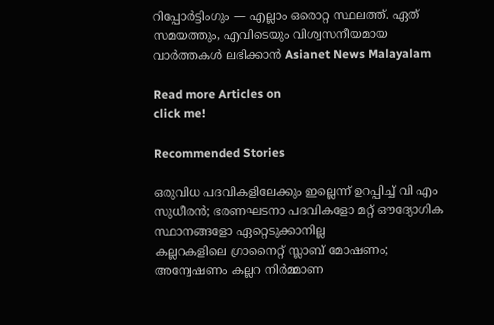റിപ്പോർട്ടിംഗും — എല്ലാം ഒരൊറ്റ സ്ഥലത്ത്. ഏത് സമയത്തും, എവിടെയും വിശ്വസനീയമായ വാർത്തകൾ ലഭിക്കാൻ Asianet News Malayalam

Read more Articles on
click me!

Recommended Stories

ഒരുവിധ പദവികളിലേക്കും ഇല്ലെന്ന് ഉറപ്പിച്ച് വി എം സുധീരൻ; ഭരണഘടനാ പദവികളോ മറ്റ് ഔദ്യോഗിക സ്ഥാനങ്ങളോ ഏറ്റെടുക്കാനില്ല
കല്ലറകളിലെ ഗ്രാനൈറ്റ് സ്ലാബ് മോഷണം; അന്വേഷണം കല്ലറ നിർമ്മാണ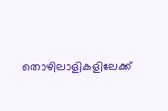തൊഴിലാളികളിലേക്ക്